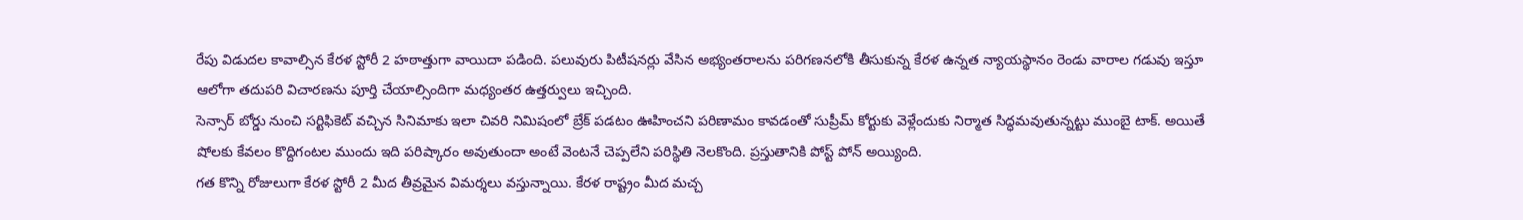రేపు విడుదల కావాల్సిన కేరళ స్టోరీ 2 హఠాత్తుగా వాయిదా పడింది. పలువురు పిటీషనర్లు వేసిన అభ్యంతరాలను పరిగణనలోకి తీసుకున్న కేరళ ఉన్నత న్యాయస్థానం రెండు వారాల గడువు ఇస్తూ ఆలోగా తదుపరి విచారణను పూర్తి చేయాల్సిందిగా మధ్యంతర ఉత్తర్వులు ఇచ్చింది.
సెన్సార్ బోర్డు నుంచి సర్టిఫికెట్ వచ్చిన సినిమాకు ఇలా చివరి నిమిషంలో బ్రేక్ పడటం ఊహించని పరిణామం కావడంతో సుప్రీమ్ కోర్టుకు వెళ్లేందుకు నిర్మాత సిద్ధమవుతున్నట్టు ముంబై టాక్. అయితే షోలకు కేవలం కొద్దిగంటల ముందు ఇది పరిష్కారం అవుతుందా అంటే వెంటనే చెప్పలేని పరిస్థితి నెలకొంది. ప్రస్తుతానికి పోస్ట్ పోన్ అయ్యింది.
గత కొన్ని రోజులుగా కేరళ స్టోరీ 2 మీద తీవ్రమైన విమర్శలు వస్తున్నాయి. కేరళ రాష్ట్రం మీద మచ్చ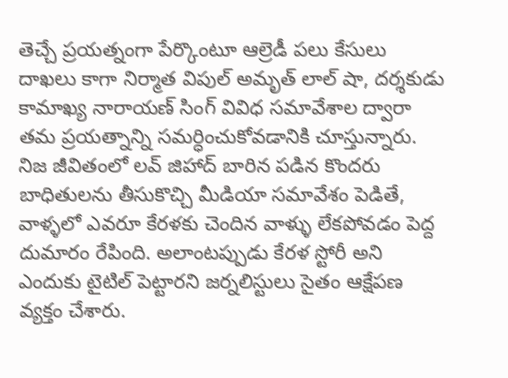తెచ్చే ప్రయత్నంగా పేర్కొంటూ ఆల్రెడీ పలు కేసులు దాఖలు కాగా నిర్మాత విపుల్ అమృత్ లాల్ షా, దర్శకుడు కామాఖ్య నారాయణ్ సింగ్ వివిధ సమావేశాల ద్వారా తమ ప్రయత్నాన్ని సమర్ధించుకోవడానికి చూస్తున్నారు.
నిజ జీవితంలో లవ్ జిహాద్ బారిన పడిన కొందరు బాధితులను తీసుకొచ్చి మీడియా సమావేశం పెడితే, వాళ్ళలో ఎవరూ కేరళకు చెందిన వాళ్ళు లేకపోవడం పెద్ద దుమారం రేపింది. అలాంటప్పుడు కేరళ స్టోరీ అని ఎందుకు టైటిల్ పెట్టారని జర్నలిస్టులు సైతం ఆక్షేపణ వ్యక్తం చేశారు.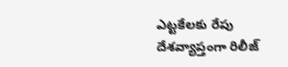ఎట్టకేలకు రేపు దేశవ్యాప్తంగా రిలీజ్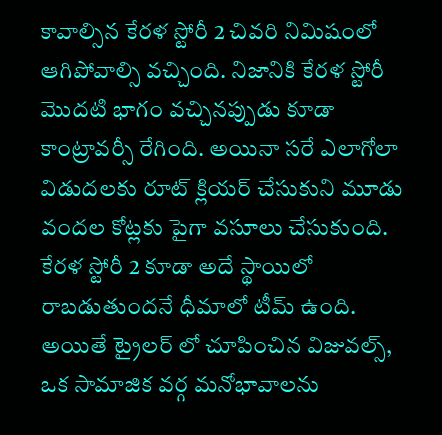కావాల్సిన కేరళ స్టోరీ 2 చివరి నిమిషంలో ఆగిపోవాల్సి వచ్చింది. నిజానికి కేరళ స్టోరీ మొదటి భాగం వచ్చినప్పుడు కూడా కాంట్రావర్సీ రేగింది. అయినా సరే ఎలాగోలా విడుదలకు రూట్ క్లియర్ చేసుకుని మూడు వందల కోట్లకు పైగా వసూలు చేసుకుంది.
కేరళ స్టోరీ 2 కూడా అదే స్థాయిలో రాబడుతుందనే ధీమాలో టీమ్ ఉంది. అయితే ట్రైలర్ లో చూపించిన విజువల్స్, ఒక సామాజిక వర్గ మనోభావాలను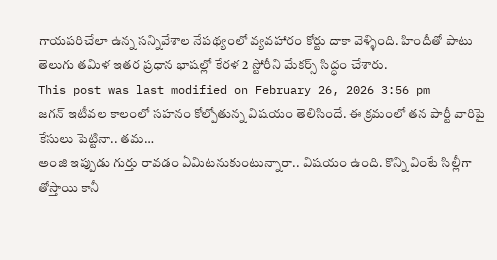గాయపరిచేలా ఉన్న సన్నివేశాల నేపథ్యంలో వ్యవహారం కోర్టు దాకా వెళ్ళింది. హిందీతో పాటు తెలుగు తమిళ ఇతర ప్రధాన భాషల్లో కేరళ 2 స్టోరీని మేకర్స్ సిద్ధం చేశారు.
This post was last modified on February 26, 2026 3:56 pm
జగన్ ఇటీవల కాలంలో సహనం కోల్పోతున్న విషయం తెలిసిందే. ఈ క్రమంలో తన పార్టీ వారిపై కేసులు పెట్టినా.. తమ…
అంజి ఇప్పుడు గుర్తు రావడం ఏమిటనుకుంటున్నారా.. విషయం ఉంది. కొన్ని వింటే సిల్లీగా తోస్తాయి కానీ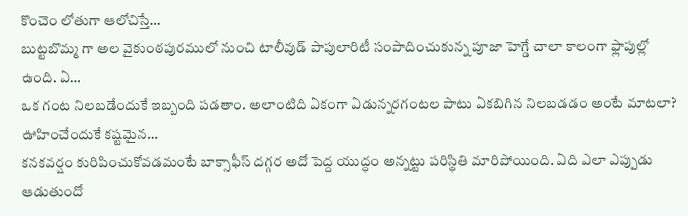కొంచెం లోతుగా ఆలోచిస్తే…
బుట్టబొమ్మ గా అల వైకుంఠపురములో నుంచి టాలీవుడ్ పాపులారిటీ సంపాదించుకున్న పూజా హెగ్డే చాలా కాలంగా ఫ్లాపుల్లో ఉంది. ఏ…
ఒక గంట నిలబడేందుకే ఇబ్బంది పడతాం. అలాంటిది ఏకంగా ఏడున్నరగంటల పాటు ఏకబిగిన నిలబడడం అంటే మాటలా? ఊహించేందుకే కష్టమైన…
కనకవర్షం కురిపించుకోవడమంటే బాక్సాఫీస్ దగ్గర అదో పెద్ద యుద్ధం అన్నట్టు పరిస్థితి మారిపోయింది. ఏది ఎలా ఎప్పుడు ఆడుతుందో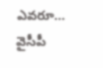ఎవరూ…
వైసీపీ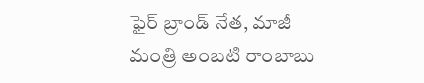ఫైర్ బ్రాండ్ నేత, మాజీ మంత్రి అంబటి రాంబాబు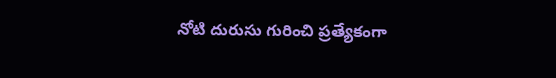నోటి దురుసు గురించి ప్రత్యేకంగా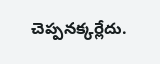చెప్పనక్కర్లేదు.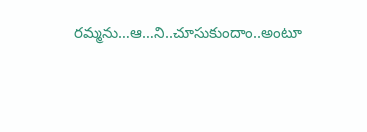రమ్మను…ఆ…ని..చూసుకుందాం..అంటూ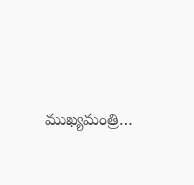ముఖ్యమంత్రి…